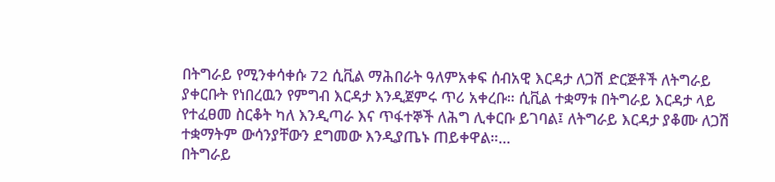በትግራይ የሚንቀሳቀሱ 72 ሲቪል ማሕበራት ዓለምአቀፍ ሰብአዊ እርዳታ ለጋሽ ድርጅቶች ለትግራይ ያቀርቡት የነበረዉን የምግብ እርዳታ እንዲጀምሩ ጥሪ አቀረቡ። ሲቪል ተቋማቱ በትግራይ እርዳታ ላይ የተፈፀመ ስርቆት ካለ እንዲጣራ እና ጥፋተኞች ለሕግ ሊቀርቡ ይገባል፤ ለትግራይ እርዳታ ያቆሙ ለጋሽ ተቋማትም ውሳንያቸውን ደግመው እንዲያጤኑ ጠይቀዋል።…
በትግራይ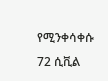የሚንቀሳቀሱ 72 ሲቪል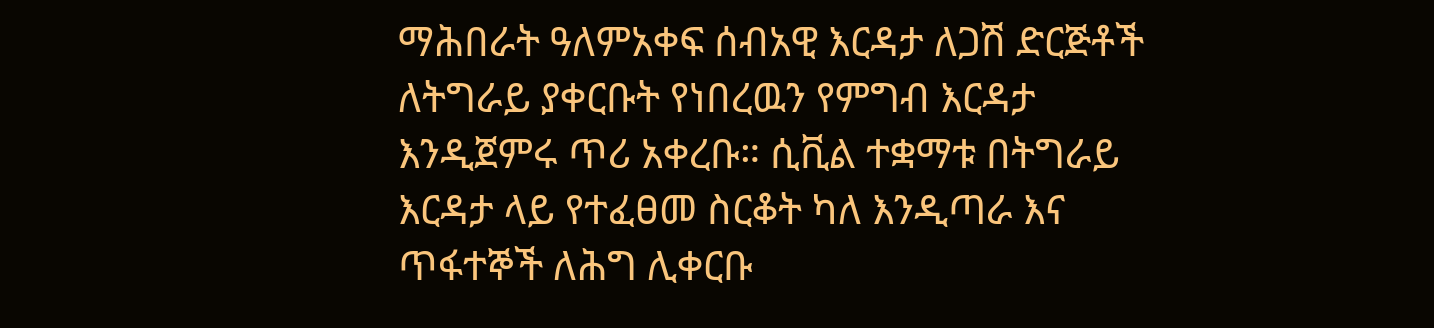ማሕበራት ዓለምአቀፍ ሰብአዊ እርዳታ ለጋሽ ድርጅቶች ለትግራይ ያቀርቡት የነበረዉን የምግብ እርዳታ እንዲጀምሩ ጥሪ አቀረቡ። ሲቪል ተቋማቱ በትግራይ እርዳታ ላይ የተፈፀመ ስርቆት ካለ እንዲጣራ እና ጥፋተኞች ለሕግ ሊቀርቡ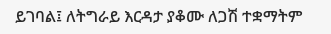ይገባል፤ ለትግራይ እርዳታ ያቆሙ ለጋሽ ተቋማትም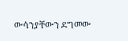ውሳንያቸውን ደግመው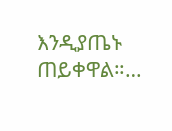እንዲያጤኑ ጠይቀዋል።…